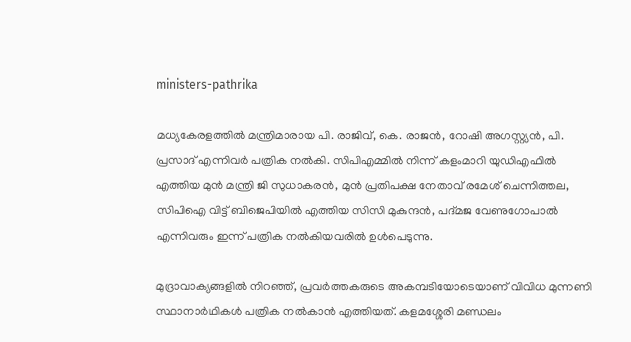ministers-pathrika

മധ്യകേരളത്തിൽ മന്ത്രിമാരായ പി. രാജിവ്, കെ. രാജൻ, റോഷി അഗസ്റ്റ്യൻ, പി. പ്രസാദ് എന്നിവർ പത്രിക നൽകി. സിപിഎമ്മിൽ നിന്ന് കളംമാറി യുഡിഎഫിൽ എത്തിയ മുൻ മന്ത്രി ജി സുധാകരൻ, മുൻ പ്രതിപക്ഷ നേതാവ് രമേശ് ചെന്നിത്തല, സിപിഐ വിട്ട് ബിജെപിയിൽ എത്തിയ സിസി മുകുന്ദൻ, പദ്മജ വേണുഗോപാൽ എന്നിവരും ഇന്ന് പത്രിക നൽകിയവരിൽ ഉൾപെടുന്നു.

മുദ്രാവാക്യങ്ങളിൽ നിറഞ്ഞ്, പ്രവർത്തകരുടെ അകമ്പടിയോടെയാണ് വിവിധ മുന്നണി സ്ഥാനാർഥികൾ പത്രിക നൽകാൻ എത്തിയത്. കളമശ്ശേരി മണ്ഡലം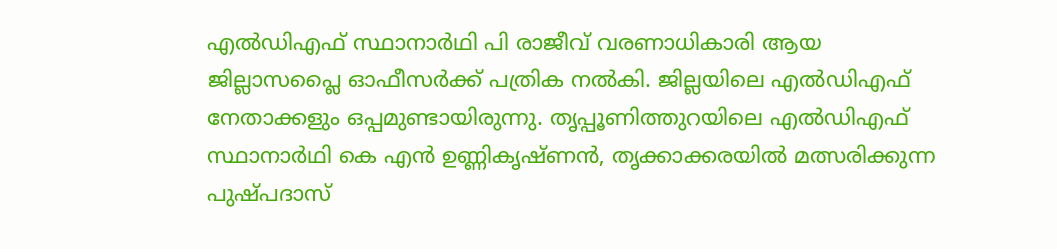എൽഡിഎഫ് സ്ഥാനാർഥി പി രാജീവ് വരണാധികാരി ആയ ജില്ലാസപ്ലൈ ഓഫീസർക്ക് പത്രിക നൽകി. ജില്ലയിലെ എൽഡിഎഫ് നേതാക്കളും ഒപ്പമുണ്ടായിരുന്നു. തൃപ്പൂണിത്തുറയിലെ എൽഡിഎഫ് സ്ഥാനാർഥി കെ എൻ ഉണ്ണികൃഷ്ണൻ, തൃക്കാക്കരയിൽ മത്സരിക്കുന്ന പുഷ്പദാസ്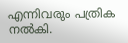എന്നിവരും പത്രിക നൽകി.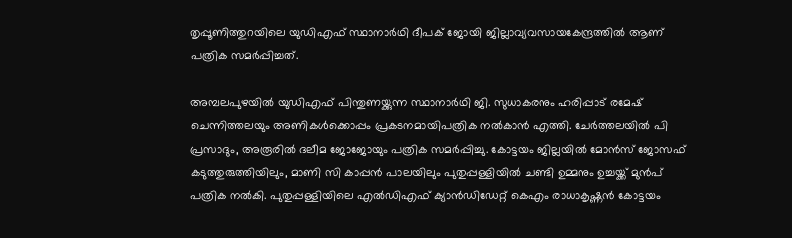തൃപ്പൂണിത്തുറയിലെ യുഡിഎഫ് സ്ഥാനാർഥി ദീപക് ജോയി ജില്ലാവ്യവസായകേന്ദ്രത്തിൽ ആണ് പത്രിക സമർപ്പിച്ചത്.

അമ്പലപുഴയിൽ യുഡിഎഫ് പിന്തുണയ്ക്കുന്ന സ്ഥാനാർഥി ജി. സുധാകരനും ഹരിപ്പാട് രമേഷ് ചെന്നിത്തലയും അണികൾക്കൊപ്പം പ്രകടനമായിപത്രിക നൽകാൻ എത്തി. ചേർത്തലയിൽ പി പ്രസാദും, അരൂരിൽ ദലീമ ജോജോയും പത്രിക സമർപ്പിച്ചു. കോട്ടയം ജില്ലയിൽ മോൻസ് ജോസഫ് കടുത്തുരുത്തിയിലും, മാണി സി കാപ്പൻ പാലയിലും പുതുപ്പള്ളിയിൽ ചണ്ടി ഉമ്മനും ഉച്ചയ്ക്ക് മുൻപ് പത്രിക നൽകി. പുതുപ്പള്ളിയിലെ എൽഡിഎഫ് ക്യാൻഡിഡേറ്റ് കെഎം രാധാകൃഷ്ണൻ കോട്ടയം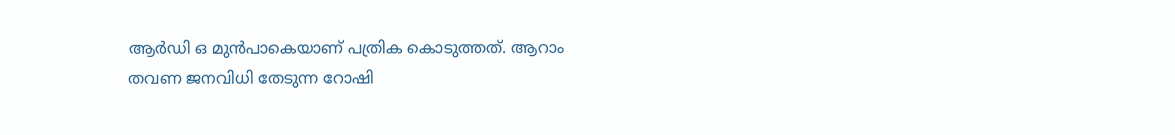ആർഡി ഒ മുൻപാകെയാണ് പത്രിക കൊടുത്തത്. ആറാം തവണ ജനവിധി തേടുന്ന റോഷി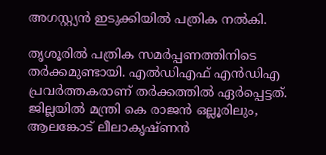അഗസ്റ്റ്യൻ ഇടുക്കിയിൽ പത്രിക നൽകി.

തൃശൂരിൽ പത്രിക സമർപ്പണത്തിനിടെ തർക്കമുണ്ടായി. എൽഡിഎഫ് എൻഡിഎ പ്രവർത്തകരാണ് തർക്കത്തിൽ ഏർപ്പെട്ടത്. ജില്ലയിൽ മന്ത്രി കെ രാജൻ ഒല്ലൂരിലും, ആലങ്കോട് ലീലാകൃഷ്‌ണൻ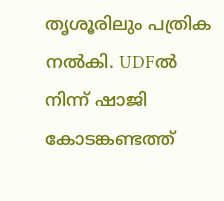തൃശൂരിലും പത്രിക നൽകി. UDFൽ നിന്ന് ഷാജി കോടങ്കണ്ടത്ത്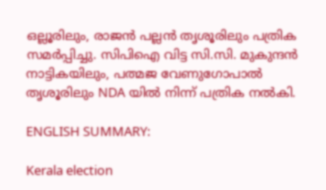ഒല്ലൂരിലും, രാജൻ പല്ലൻ തൃശൂരിലും പത്രിക സമർപ്പിച്ചു. സിപിഐ വിട്ട സി.സി. മുകുന്ദൻ നാട്ടികയിലും, പത്മജ വേണുഗോപാൽ തൃശൂരിലും NDA യിൽ നിന്ന് പത്രിക നൽകി.

ENGLISH SUMMARY:

Kerala election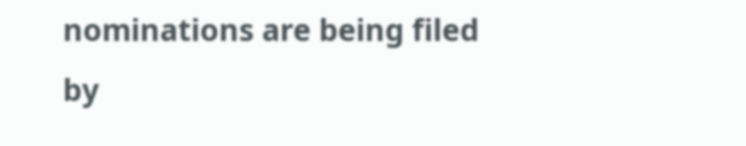nominations are being filed by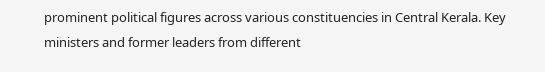prominent political figures across various constituencies in Central Kerala. Key ministers and former leaders from different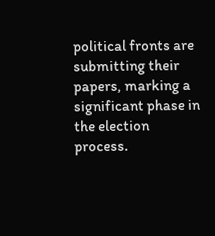political fronts are submitting their papers, marking a significant phase in the election process.